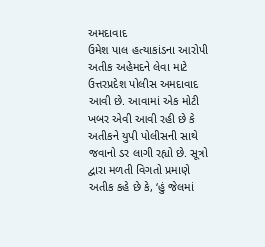અમદાવાદ
ઉમેશ પાલ હત્યાકાંડના આરોપી અતીક અહેમદને લેવા માટે ઉત્તરપ્રદેશ પોલીસ અમદાવાદ આવી છે. આવામાં એક મોટી ખબર એવી આવી રહી છે કે અતીકને યુપી પોલીસની સાથે જવાનો ડર લાગી રહ્યો છે. સૂત્રો દ્વારા મળતી વિગતો પ્રમાણે અતીક કહે છે કે, ‘હું જેલમાં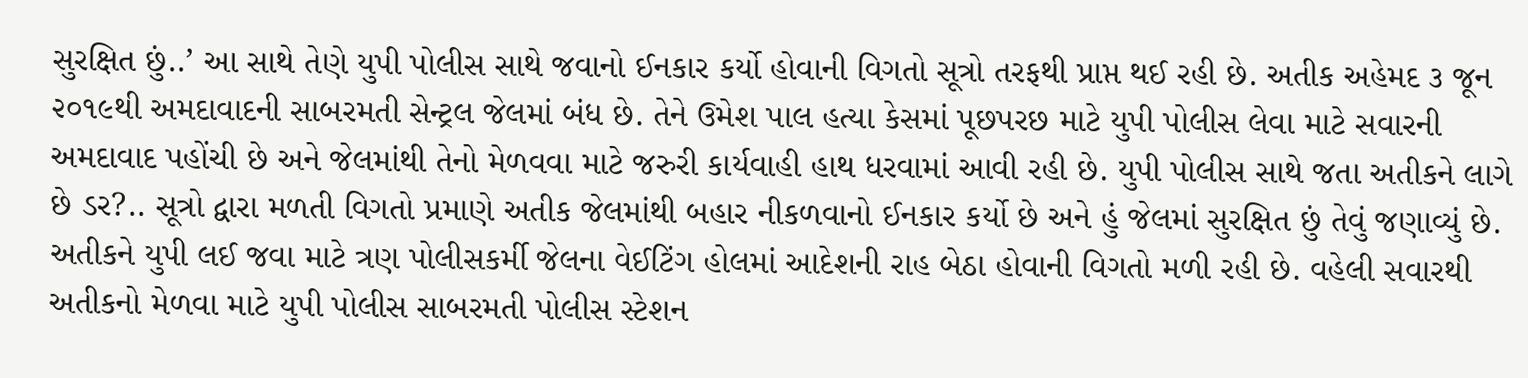સુરક્ષિત છું..’ આ સાથે તેણે યુપી પોલીસ સાથે જવાનો ઈનકાર કર્યો હોવાની વિગતો સૂત્રો તરફથી પ્રાપ્ત થઈ રહી છે. અતીક અહેમદ ૩ જૂન ૨૦૧૯થી અમદાવાદની સાબરમતી સેન્ટ્રલ જેલમાં બંધ છે. તેને ઉમેશ પાલ હત્યા કેસમાં પૂછપરછ માટે યુપી પોલીસ લેવા માટે સવારની અમદાવાદ પહોંચી છે અને જેલમાંથી તેનો મેળવવા માટે જરુરી કાર્યવાહી હાથ ધરવામાં આવી રહી છે. યુપી પોલીસ સાથે જતા અતીકને લાગે છે ડર?.. સૂત્રો દ્વારા મળતી વિગતો પ્રમાણે અતીક જેલમાંથી બહાર નીકળવાનો ઈનકાર કર્યો છે અને હું જેલમાં સુરક્ષિત છું તેવું જણાવ્યું છે. અતીકને યુપી લઈ જવા માટે ત્રણ પોલીસકર્મી જેલના વેઈટિંગ હોલમાં આદેશની રાહ બેઠા હોવાની વિગતો મળી રહી છે. વહેલી સવારથી અતીકનો મેળવા માટે યુપી પોલીસ સાબરમતી પોલીસ સ્ટેશન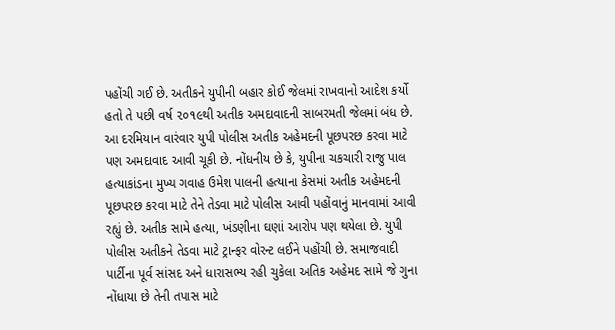પહોંચી ગઈ છે. અતીકને યુપીની બહાર કોઈ જેલમાં રાખવાનો આદેશ કર્યો હતો તે પછી વર્ષ ૨૦૧૯થી અતીક અમદાવાદની સાબરમતી જેલમાં બંધ છે. આ દરમિયાન વારંવાર યુપી પોલીસ અતીક અહેમદની પૂછપરછ કરવા માટે પણ અમદાવાદ આવી ચૂકી છે. નોંધનીય છે કે, યુપીના ચકચારી રાજુ પાલ હત્યાકાંડના મુખ્ય ગવાહ ઉમેશ પાલની હત્યાના કેસમાં અતીક અહેમદની પૂછપરછ કરવા માટે તેને તેડવા માટે પોલીસ આવી પહોંવાનું માનવામાં આવી રહ્યું છે. અતીક સામે હત્યા, ખંડણીના ઘણાં આરોપ પણ થયેલા છે. યુપી પોલીસ અતીકને તેડવા માટે ટ્રાન્ફર વોરન્ટ લઈને પહોંચી છે. સમાજવાદી પાર્ટીના પૂર્વ સાંસદ અને ધારાસભ્ય રહી ચુકેલા અતિક અહેમદ સામે જે ગુના નોંધાયા છે તેની તપાસ માટે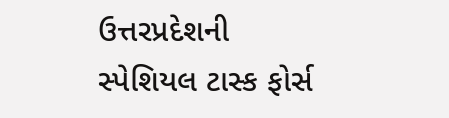ઉત્તરપ્રદેશની સ્પેશિયલ ટાસ્ક ફોર્સ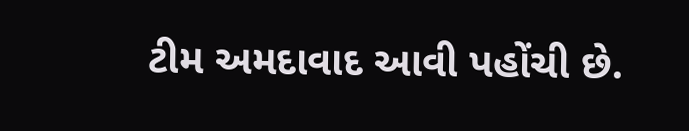ટીમ અમદાવાદ આવી પહોંચી છે.